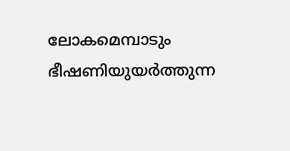ലോകമെമ്പാടും ഭീഷണിയുയർത്തുന്ന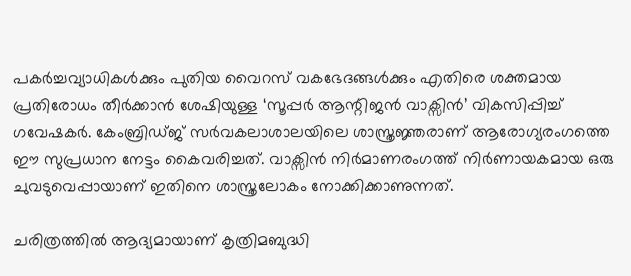പകർച്ചവ്യാധികൾക്കും പുതിയ വൈറസ് വകഭേദങ്ങൾക്കും എതിരെ ശക്തമായ പ്രതിരോധം തീർക്കാൻ ശേഷിയുള്ള ‘സൂപ്പർ ആന്റിജൻ വാക്സിൻ’ വികസിപ്പിച്ച് ഗവേഷകർ. കേംബ്രിഡ്ജ് സർവകലാശാലയിലെ ശാസ്ത്രജ്ഞരാണ് ആരോഗ്യരംഗത്തെ ഈ സുപ്രധാന നേട്ടം കൈവരിച്ചത്. വാക്സിൻ നിർമാണരംഗത്ത് നിർണായകമായ ഒരു ചുവടുവെപ്പായാണ് ഇതിനെ ശാസ്ത്രലോകം നോക്കിക്കാണുന്നത്.

ചരിത്രത്തിൽ ആദ്യമായാണ് കൃത്രിമബുദ്ധി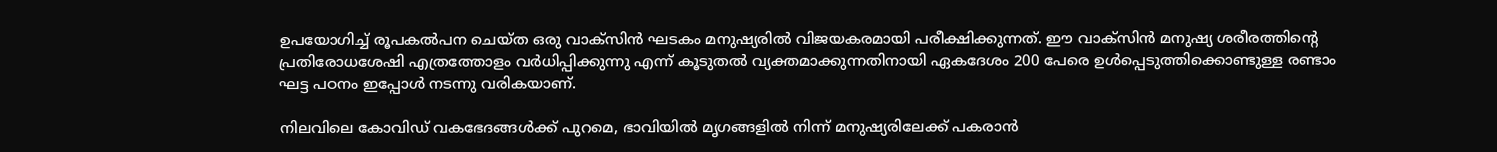ഉപയോഗിച്ച് രൂപകൽപന ചെയ്ത ഒരു വാക്സിൻ ഘടകം മനുഷ്യരിൽ വിജയകരമായി പരീക്ഷിക്കുന്നത്. ഈ വാക്സിൻ മനുഷ്യ ശരീരത്തിൻ്റെ പ്രതിരോധശേഷി എത്രത്തോളം വർധിപ്പിക്കുന്നു എന്ന് കൂടുതൽ വ്യക്തമാക്കുന്നതിനായി ഏകദേശം 200 പേരെ ഉൾപ്പെടുത്തിക്കൊണ്ടുള്ള രണ്ടാം ഘട്ട പഠനം ഇപ്പോൾ നടന്നു വരികയാണ്.

നിലവിലെ കോവിഡ് വകഭേദങ്ങൾക്ക് പുറമെ, ഭാവിയിൽ മൃഗങ്ങളിൽ നിന്ന് മനുഷ്യരിലേക്ക് പകരാൻ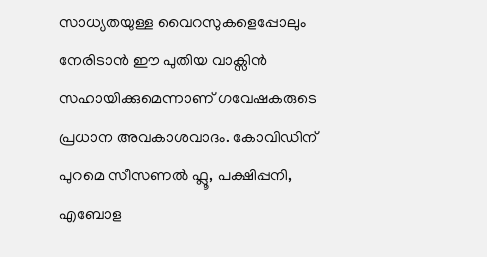സാധ്യതയുള്ള വൈറസുകളെപ്പോലും നേരിടാൻ ഈ പുതിയ വാക്സിൻ സഹായിക്കുമെന്നാണ് ഗവേഷകരുടെ പ്രധാന അവകാശവാദം. കോവിഡിന് പുറമെ സീസണൽ ഫ്ലൂ, പക്ഷിപ്പനി, എബോള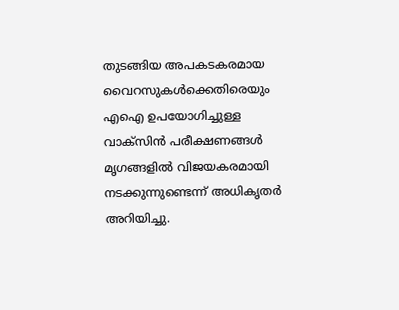തുടങ്ങിയ അപകടകരമായ വൈറസുകൾക്കെതിരെയും എഐ ഉപയോഗിച്ചുള്ള വാക്സിൻ പരീക്ഷണങ്ങൾ മൃഗങ്ങളിൽ വിജയകരമായി നടക്കുന്നുണ്ടെന്ന് അധികൃതർ അറിയിച്ചു.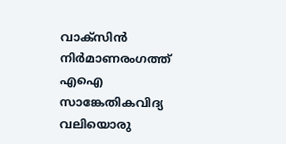വാക്സിൻ നിർമാണരംഗത്ത് എഐ സാങ്കേതികവിദ്യ വലിയൊരു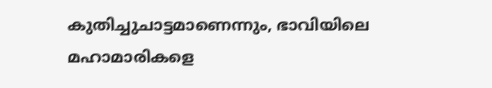കുതിച്ചുചാട്ടമാണെന്നും, ഭാവിയിലെ മഹാമാരികളെ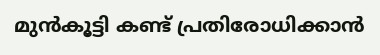മുൻകൂട്ടി കണ്ട് പ്രതിരോധിക്കാൻ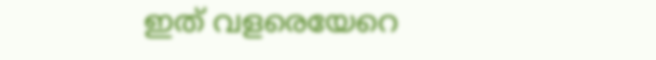ഇത് വളരെയേറെ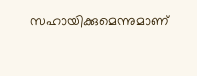സഹായിക്കുമെന്നുമാണ്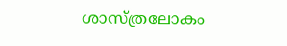ശാസ്ത്രലോകം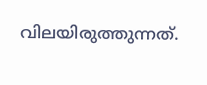വിലയിരുത്തുന്നത്.